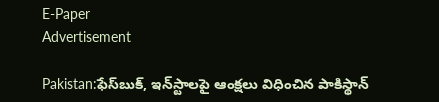E-Paper
Advertisement

Pakistan:ఫేస్‌బుక్, ఇన్‌స్టాలపై ఆంక్షలు విధించిన పాకిస్థాన్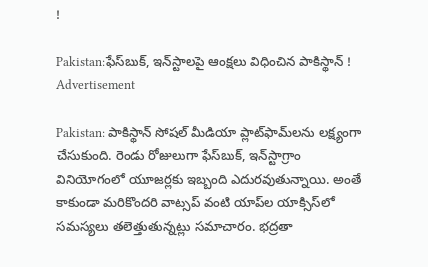!

Pakistan:ఫేస్‌బుక్, ఇన్‌స్టాలపై ఆంక్షలు విధించిన పాకిస్థాన్ !
Advertisement

Pakistan: పాకిస్థాన్ సోషల్ మీడియా ప్లాట్‌ఫామ్‌లను లక్ష్యంగా చేసుకుంది. రెండు రోజులుగా ఫేస్‌బుక్, ఇన్‌స్టాగ్రాం వినియోగంలో యూజర్లకు ఇబ్బంది ఎదురవుతున్నాయి. అంతే కాకుండా మరికొందరి వాట్సప్ వంటి యాప్‌ల యాక్సిస్‌లో సమస్యలు తలెత్తుతున్నట్లు సమాచారం. భద్రతా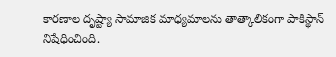కారణాల దృష్ట్యా సామాజిక మాధ్యమాలను తాత్కాలికంగా పాకిస్థాన్ నిషేధించింది.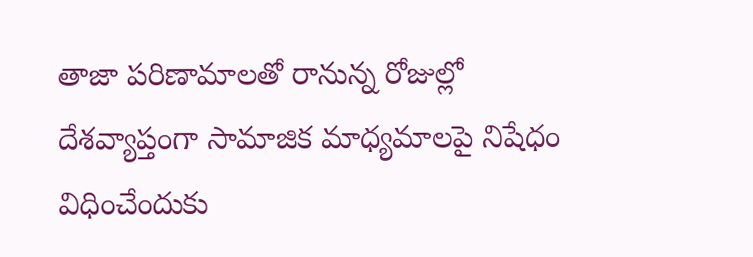తాజా పరిణామాలతో రానున్న రోజుల్లో దేశవ్యాప్తంగా సామాజిక మాధ్యమాలపై నిషేధం విధించేందుకు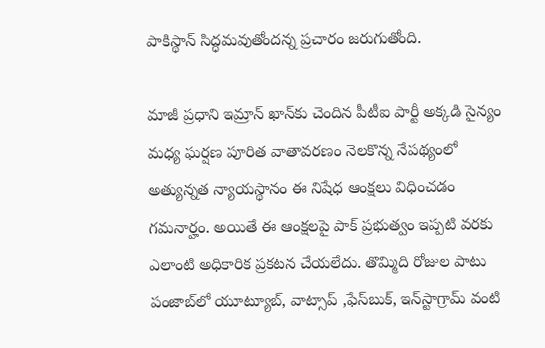పాకిస్థాన్ సిద్ధమవుతోందన్న ప్రచారం జరుగుతోంది.

మాజీ ప్రధాని ఇమ్రాన్ ఖాన్‌కు చెందిన పీటీఐ పార్టీ అక్కడి సైన్యం మధ్య ఘర్షణ పూరిత వాతావరణం నెలకొన్న నేపథ్యంలో అత్యున్నత న్యాయస్థానం ఈ నిషేధ ఆంక్షలు విధించడం గమనార్హం. అయితే ఈ ఆంక్షలపై పాక్ ప్రభుత్వం ఇప్పటి వరకు ఎలాంటి అధికారిక ప్రకటన చేయలేదు. తొమ్మిది రోజుల పాటు పంజాబ్‌లో యూట్యూబ్, వాట్సాప్ ,ఫేస్‌బుక్, ఇన్‌స్టాగ్రామ్ వంటి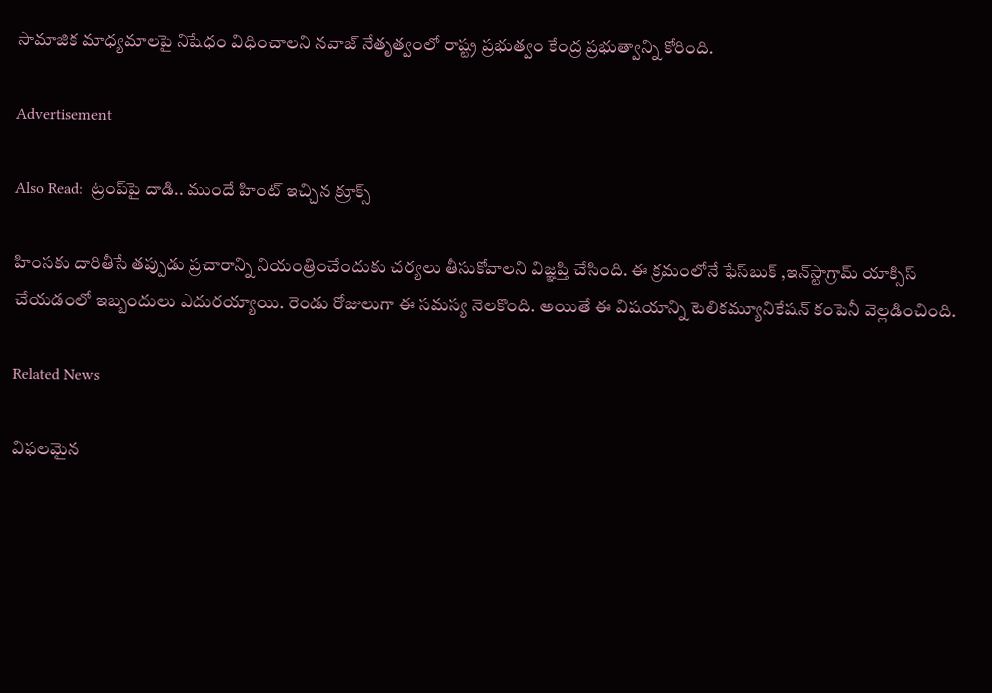సామాజిక మాధ్యమాలపై నిషేధం విధించాలని నవాజ్ నేతృత్వంలో రాష్ట్ర ప్రభుత్వం కేంద్ర ప్రభుత్వాన్ని కోరింది.

Advertisement

Also Read:  ట్రంప్‌పై దాడి.. ముందే హింట్ ఇచ్చిన క్రూక్స్

హింసకు దారితీసే తప్పుడు ప్రచారాన్ని నియంత్రించేందుకు చర్యలు తీసుకోవాలని విజ్ఞప్తి చేసింది. ఈ క్రమంలోనే ఫేస్‌బుక్ ,ఇన్‌స్టాగ్రామ్ యాక్సిస్ చేయడంలో ఇబ్బందులు ఎదురయ్యాయి. రెండు రోజులుగా ఈ సమస్య నెలకొంది. అయితే ఈ విషయాన్ని టెలికమ్యూనికేషన్ కంపెనీ వెల్లడించింది.

Related News

విఫలమైన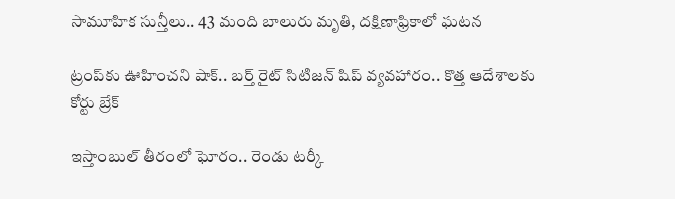సామూహిక సున్తీలు.. 43 మంది బాలురు మృతి, దక్షిణాఫ్రికాలో ఘటన

ట్రంప్‌‌కు ఊహించని షాక్‌.. బర్త్ రైట్ సిటిజన్ షిప్ వ్యవహారం.. కొత్త ఆదేశాలకు కోర్టు బ్రేక్

ఇస్తాంబుల్ తీరంలో ఘోరం.. రెండు టర్కీ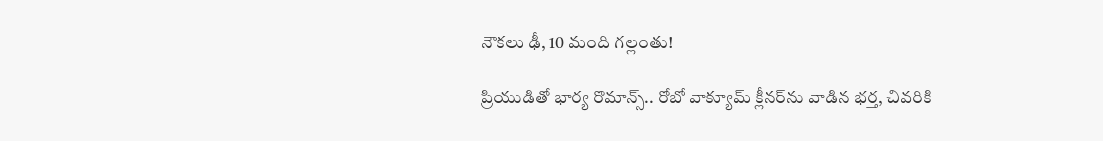నౌకలు ఢీ, 10 మంది గల్లంతు!

ప్రియుడితో భార్య రొమాన్స్.. రోబో వాక్యూమ్ క్లీనర్‌ను వాడిన భర్త, చివరికి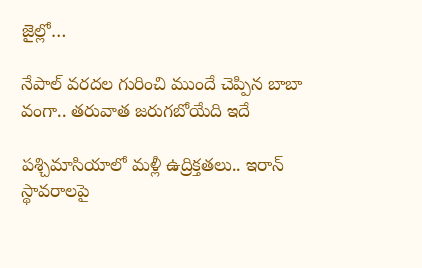జైల్లో…

నేపాల్ వరదల గురించి ముందే చెప్పిన బాబా వంగా.. తరువాత జరుగబోయేది ఇదే

పశ్చిమాసియాలో మళ్లీ ఉద్రిక్తతలు.. ఇరాన్ స్థావరాలపై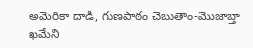అమెరికా దాడి, గుణపాఠం చెబుతాం-మొజాబ్తా ఖమేని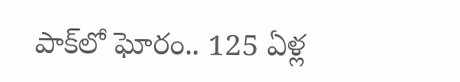పాక్‌లో ఘోరం.. 125 ఏళ్ల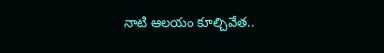నాటి ఆలయం కూల్చివేత..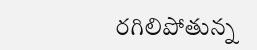రగిలిపోతున్న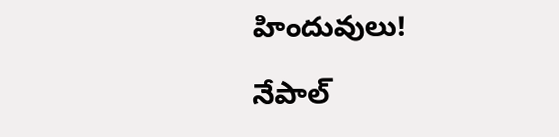హిందువులు!

నేపాల్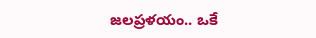జలప్రళయం.. ఒకే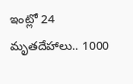ఇంట్లో 24 మృతదేహాలు.. 1000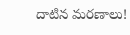దాటిన మరణాలు!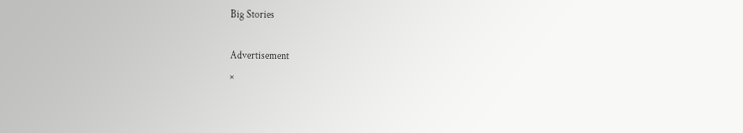Big Stories

Advertisement
×